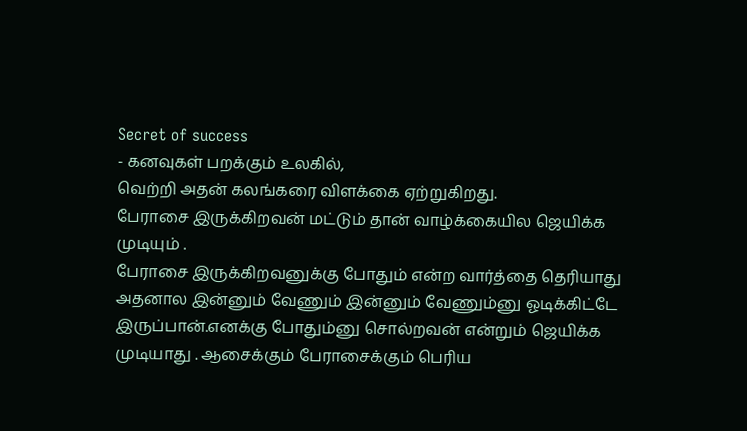Secret of success
- கனவுகள் பறக்கும் உலகில்,
வெற்றி அதன் கலங்கரை விளக்கை ஏற்றுகிறது.
பேராசை இருக்கிறவன் மட்டும் தான் வாழ்க்கையில ஜெயிக்க முடியும் .
பேராசை இருக்கிறவனுக்கு போதும் என்ற வார்த்தை தெரியாது அதனால இன்னும் வேணும் இன்னும் வேணும்னு ஓடிக்கிட்டே இருப்பான்.எனக்கு போதும்னு சொல்றவன் என்றும் ஜெயிக்க முடியாது . ஆசைக்கும் பேராசைக்கும் பெரிய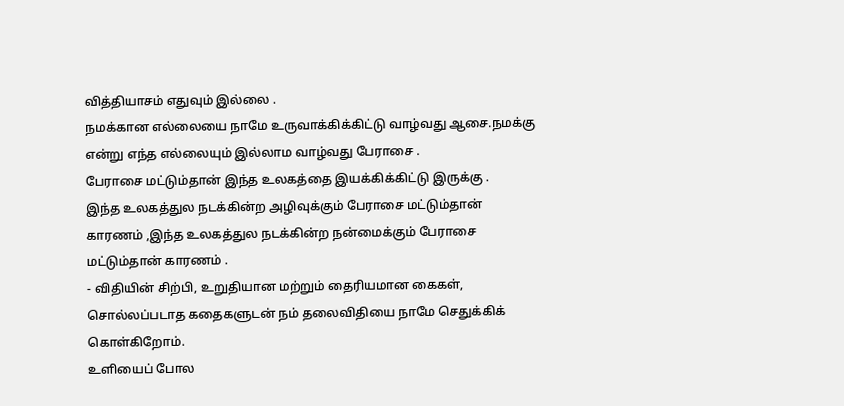வித்தியாசம் எதுவும் இல்லை .
நமக்கான எல்லையை நாமே உருவாக்கிக்கிட்டு வாழ்வது ஆசை.நமக்கு என்று எந்த எல்லையும் இல்லாம வாழ்வது பேராசை .
பேராசை மட்டும்தான் இந்த உலகத்தை இயக்கிக்கிட்டு இருக்கு .
இந்த உலகத்துல நடக்கின்ற அழிவுக்கும் பேராசை மட்டும்தான் காரணம் ,இந்த உலகத்துல நடக்கின்ற நன்மைக்கும் பேராசை மட்டும்தான் காரணம் .
- விதியின் சிற்பி, உறுதியான மற்றும் தைரியமான கைகள்,
சொல்லப்படாத கதைகளுடன் நம் தலைவிதியை நாமே செதுக்கிக் கொள்கிறோம்.
உளியைப் போல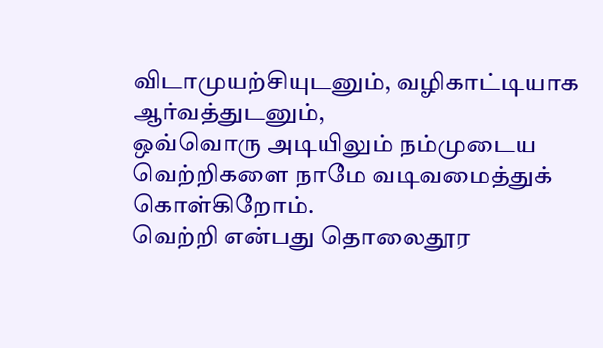விடாமுயற்சியுடனும், வழிகாட்டியாக ஆர்வத்துடனும்,
ஒவ்வொரு அடியிலும் நம்முடைய வெற்றிகளை நாமே வடிவமைத்துக் கொள்கிறோம்.
வெற்றி என்பது தொலைதூர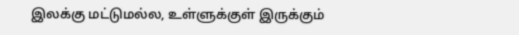இலக்கு மட்டுமல்ல, உள்ளுக்குள் இருக்கும்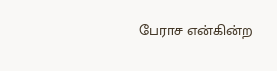பேராச என்கின்ற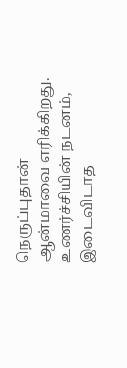நெருப்புதான் ஆன்மாவை எரிக்கிறது. உணர்ச்சியின் நடனம், இடைவிடாத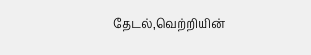தேடல்,வெற்றியின்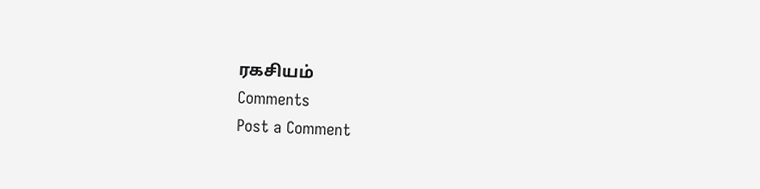ரகசியம்
Comments
Post a Comment